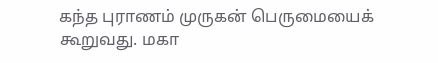கந்த புராணம் முருகன் பெருமையைக் கூறுவது. மகா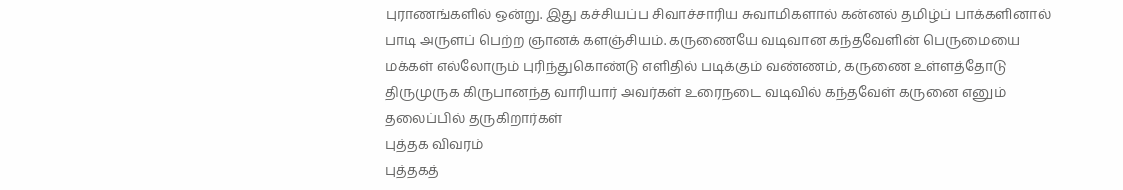புராணங்களில் ஒன்று. இது கச்சியப்ப சிவாச்சாரிய சுவாமிகளால் கன்னல் தமிழ்ப் பாக்களினால் பாடி அருளப் பெற்ற ஞானக் களஞ்சியம். கருணையே வடிவான கந்தவேளின் பெருமையை மக்கள் எல்லோரும் புரிந்துகொண்டு எளிதில் படிக்கும் வண்ணம், கருணை உள்ளத்தோடு திருமுருக கிருபானந்த வாரியார் அவர்கள் உரைநடை வடிவில் கந்தவேள் கருனை எனும் தலைப்பில் தருகிறார்கள்
புத்தக விவரம்
புத்தகத்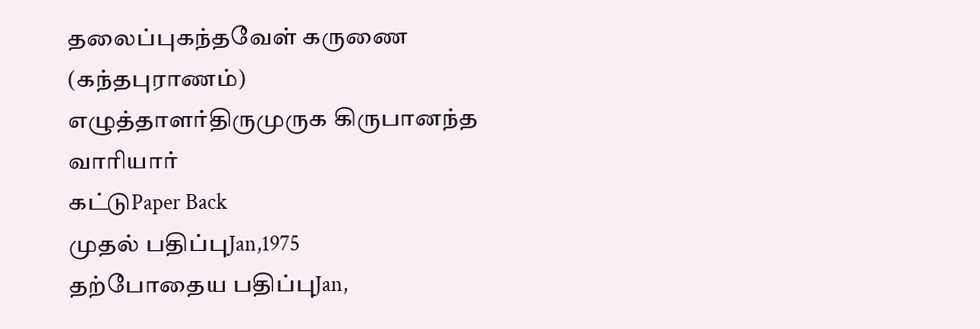தலைப்புகந்தவேள் கருணை (கந்தபுராணம்)
எழுத்தாளர்திருமுருக கிருபானந்த வாரியார்
கட்டுPaper Back
முதல் பதிப்புJan,1975
தற்போதைய பதிப்புJan,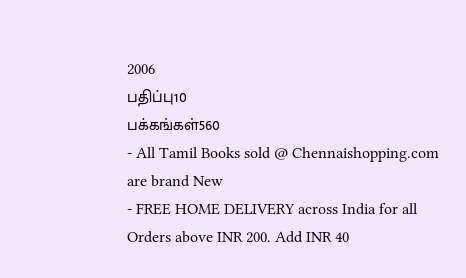2006
பதிப்பு10
பக்கங்கள்560
- All Tamil Books sold @ Chennaishopping.com are brand New
- FREE HOME DELIVERY across India for all Orders above INR 200. Add INR 40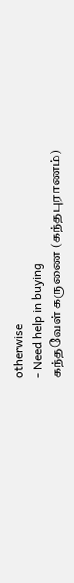otherwise
- Need help in buying
கந்தவேள் கருணை (கந்தபுராணம்)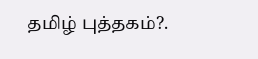தமிழ் புத்தகம்?.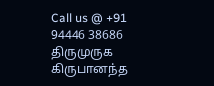Call us @ +91 94446 38686
திருமுருக கிருபானந்த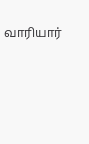வாரியார்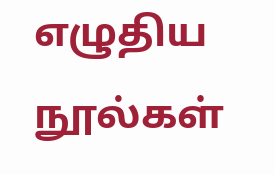எழுதிய நூல்கள்